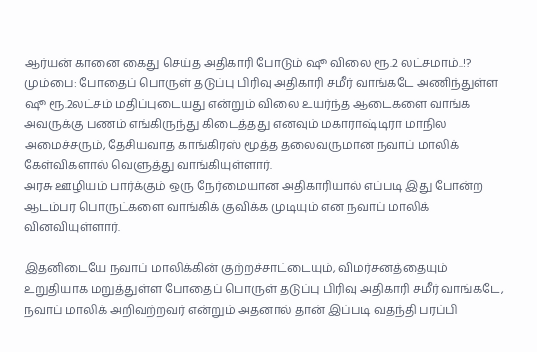ஆர்யன் கானை கைது செய்த அதிகாரி போடும் ஷூ விலை ரூ.2 லட்சமாம்..!?
மும்பை: போதைப் பொருள் தடுப்பு பிரிவு அதிகாரி சமீர் வாங்கடே அணிந்துள்ள ஷூ ரூ.2லட்சம் மதிப்புடையது என்றும் விலை உயர்ந்த ஆடைகளை வாங்க அவருக்கு பணம் எங்கிருந்து கிடைத்தது எனவும் மகாராஷ்டிரா மாநில அமைச்சரும், தேசியவாத காங்கிரஸ் மூத்த தலைவருமான நவாப் மாலிக் கேள்விகளால் வெளுத்து வாங்கியுள்ளார்.
அரசு ஊழியம் பார்க்கும் ஒரு நேர்மையான அதிகாரியால் எப்படி இது போன்ற ஆடம்பர பொருட்களை வாங்கிக் குவிக்க முடியும் என நவாப் மாலிக் வினவியுள்ளார்.

இதனிடையே நவாப் மாலிக்கின் குற்றச்சாட்டையும், விமர்சனத்தையும் உறுதியாக மறுத்துள்ள போதைப் பொருள் தடுப்பு பிரிவு அதிகாரி சமீர் வாங்கடே, நவாப் மாலிக் அறிவற்றவர் என்றும் அதனால் தான் இப்படி வதந்தி பரப்பி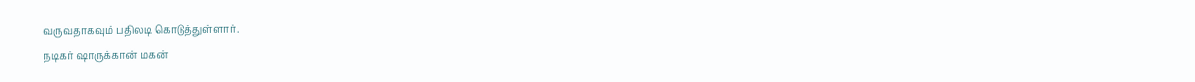வருவதாகவும் பதிலடி கொடுத்துள்ளார்.
நடிகர் ஷாருக்கான் மகன்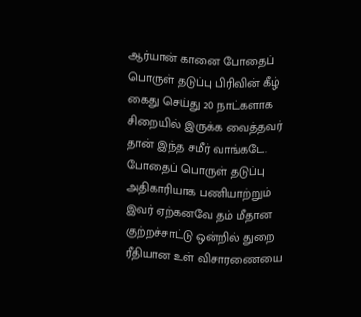ஆர்யான் கானை போதைப் பொருள் தடுப்பு பிரிவின் கீழ் கைது செய்து 20 நாட்களாக சிறையில் இருக்க வைத்தவர் தான் இந்த சமீர் வாங்கடே. போதைப் பொருள் தடுப்பு அதிகாரியாக பணியாற்றும் இவர் ஏற்கனவே தம் மீதான குற்றச்சாட்டு ஒன்றில் துறை ரீதியான உள் விசாரணையை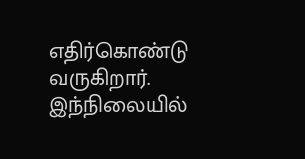எதிர்கொண்டு வருகிறார்.
இந்நிலையில்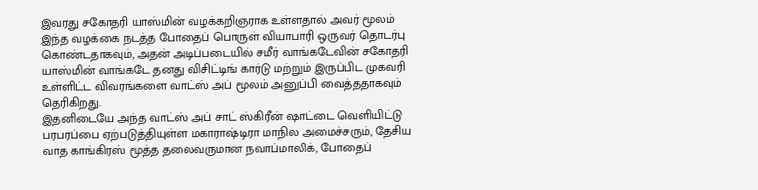இவரது சகோதரி யாஸ்மின் வழக்கறிஞராக உள்ளதால் அவர் மூலம் இந்த வழக்கை நடத்த போதைப் பொருள் வியாபாரி ஒருவர் தொடர்பு கொண்டதாகவும், அதன் அடிப்படையில் சமீர் வாங்கடேவின் சகோதரி யாஸ்மின் வாங்கடே தனது விசிட்டிங் கார்டு மற்றும் இருப்பிட முகவரி உள்ளிட்ட விவரங்களை வாட்ஸ் அப் மூலம் அனுப்பி வைத்ததாகவும் தெரிகிறது.
இதனிடையே அந்த வாட்ஸ் அப் சாட் ஸ்கிரீன் ஷாட்டை வெளியிட்டு பரபரப்பை ஏற்படுத்தியுள்ள மகாராஷ்டிரா மாநில அமைச்சரும், தேசிய வாத காங்கிரஸ் மூத்த தலைவருமான நவாப்மாலிக், போதைப்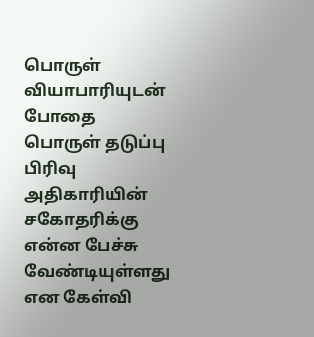பொருள் வியாபாரியுடன் போதை பொருள் தடுப்பு பிரிவு அதிகாரியின் சகோதரிக்கு என்ன பேச்சு வேண்டியுள்ளது என கேள்வி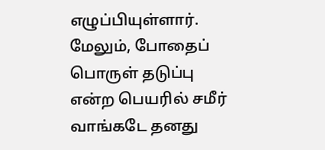எழுப்பியுள்ளார்.
மேலும், போதைப் பொருள் தடுப்பு என்ற பெயரில் சமீர் வாங்கடே தனது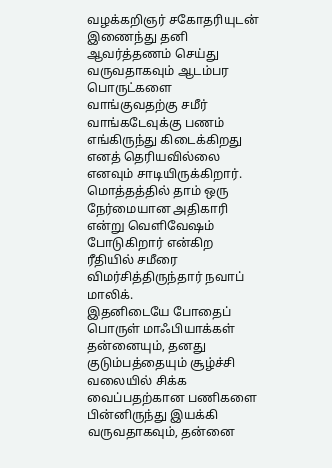வழக்கறிஞர் சகோதரியுடன் இணைந்து தனி ஆவர்த்தணம் செய்து வருவதாகவும் ஆடம்பர பொருட்களை வாங்குவதற்கு சமீர் வாங்கடேவுக்கு பணம் எங்கிருந்து கிடைக்கிறது எனத் தெரியவில்லை எனவும் சாடியிருக்கிறார். மொத்தத்தில் தாம் ஒரு நேர்மையான அதிகாரி என்று வெளிவேஷம் போடுகிறார் என்கிற ரீதியில் சமீரை விமர்சித்திருந்தார் நவாப் மாலிக்.
இதனிடையே போதைப் பொருள் மாஃபியாக்கள் தன்னையும், தனது குடும்பத்தையும் சூழ்ச்சி வலையில் சிக்க வைப்பதற்கான பணிகளை பின்னிருந்து இயக்கி வருவதாகவும், தன்னை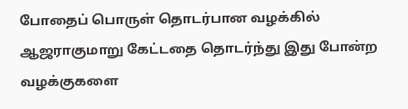போதைப் பொருள் தொடர்பான வழக்கில் ஆஜராகுமாறு கேட்டதை தொடர்ந்து இது போன்ற வழக்குகளை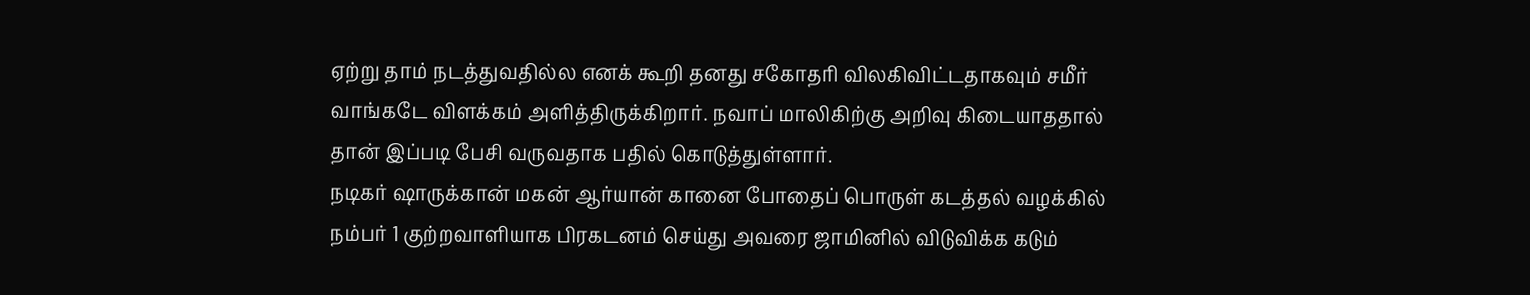ஏற்று தாம் நடத்துவதில்ல எனக் கூறி தனது சகோதரி விலகிவிட்டதாகவும் சமீர் வாங்கடே விளக்கம் அளித்திருக்கிறார். நவாப் மாலிகிற்கு அறிவு கிடையாததால் தான் இப்படி பேசி வருவதாக பதில் கொடுத்துள்ளார்.
நடிகர் ஷாருக்கான் மகன் ஆர்யான் கானை போதைப் பொருள் கடத்தல் வழக்கில் நம்பர் 1 குற்றவாளியாக பிரகடனம் செய்து அவரை ஜாமினில் விடுவிக்க கடும்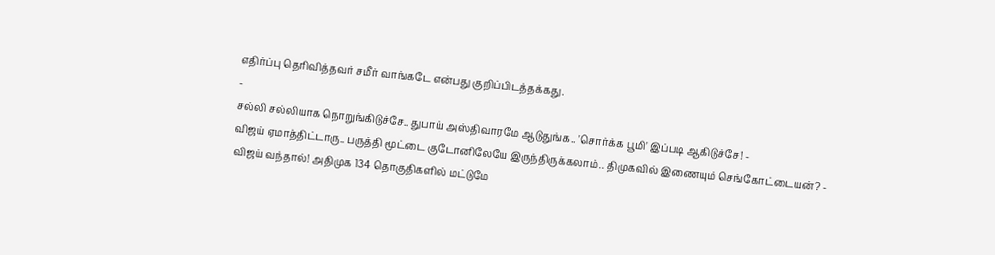எதிர்ப்பு தெரிவித்தவர் சமீர் வாங்கடே என்பது குறிப்பிடத்தக்கது.
-
சல்லி சல்லியாக நொறுங்கிடுச்சே.. துபாய் அஸ்திவாரமே ஆடுதுங்க.. 'சொர்க்க பூமி' இப்படி ஆகிடுச்சே! -
விஜய் ஏமாத்திட்டாரு.. பருத்தி மூட்டை குடோனிலேயே இருந்திருக்கலாம்.. திமுகவில் இணையும் செங்கோட்டையன்? -
விஜய் வந்தால்! அதிமுக 134 தொகுதிகளில் மட்டுமே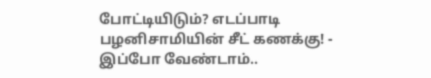போட்டியிடும்? எடப்பாடி பழனிசாமியின் சீட் கணக்கு! -
இப்போ வேண்டாம்..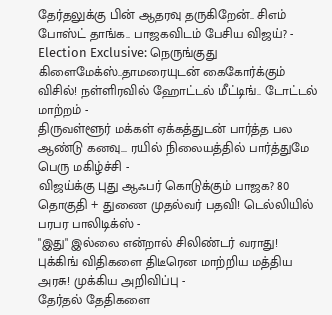தேர்தலுக்கு பின் ஆதரவு தருகிறேன்.. சிஎம் போஸ்ட் தாங்க.. பாஜகவிடம் பேசிய விஜய்? -
Election Exclusive: நெருங்குது கிளைமேக்ஸ்..தாமரையுடன் கைகோர்க்கும் விசில்! நள்ளிரவில் ஹோட்டல் மீட்டிங்.. டோட்டல் மாற்றம் -
திருவள்ளூர் மக்கள் ஏக்கத்துடன் பார்த்த பல ஆண்டு கனவு... ரயில் நிலையத்தில் பார்த்துமே பெரு மகிழ்ச்சி -
விஜய்க்கு புது ஆஃபர் கொடுக்கும் பாஜக? 80 தொகுதி + துணை முதல்வர் பதவி! டெல்லியில் பரபர பாலிடிக்ஸ் -
"இது" இல்லை என்றால் சிலிண்டர் வராது! புக்கிங் விதிகளை திடீரென மாற்றிய மத்திய அரசு! முக்கிய அறிவிப்பு -
தேர்தல் தேதிகளை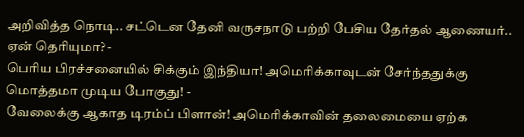அறிவித்த நொடி.. சட்டென தேனி வருசநாடு பற்றி பேசிய தேர்தல் ஆணையர்.. ஏன் தெரியுமா? -
பெரிய பிரச்சனையில் சிக்கும் இந்தியா! அமெரிக்காவுடன் சேர்ந்ததுக்கு மொத்தமா முடிய போகுது! -
வேலைக்கு ஆகாத டிரம்ப் பிளான்! அமெரிக்காவின் தலைமையை ஏற்க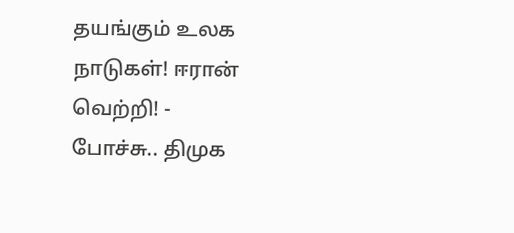தயங்கும் உலக நாடுகள்! ஈரான் வெற்றி! -
போச்சு.. திமுக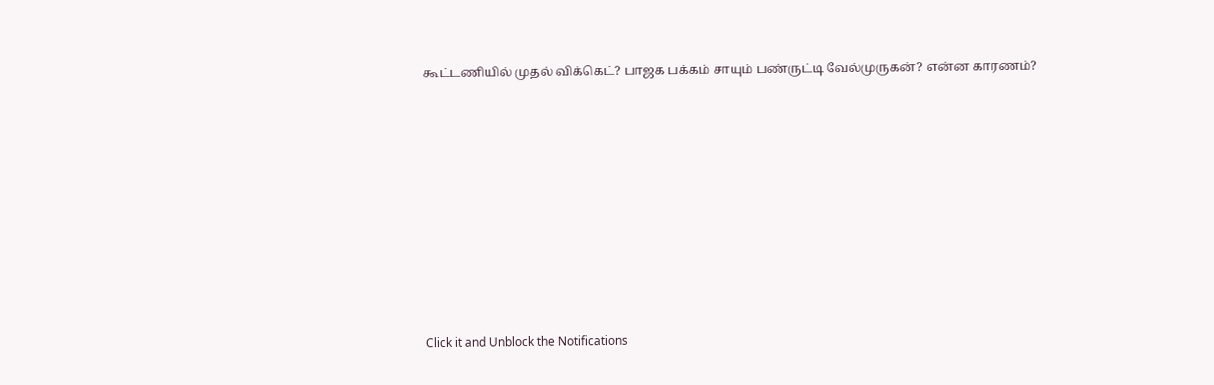கூட்டணியில் முதல் விக்கெட்? பாஜக பக்கம் சாயும் பண்ருட்டி வேல்முருகன்? என்ன காரணம்?












Click it and Unblock the Notifications